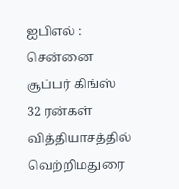ஐபிஎல் : சென்னை சூப்பர் கிங்ஸ் 32 ரன்கள் வித்தியாசத்தில் வெற்றிமதுரை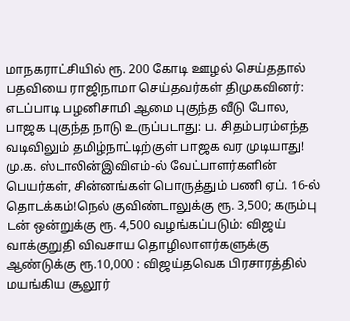மாநகராட்சியில் ரூ. 200 கோடி ஊழல் செய்ததால் பதவியை ராஜிநாமா செய்தவர்கள் திமுகவினர்: எடப்பாடி பழனிசாமி ஆமை புகுந்த வீடு போல, பாஜக புகுந்த நாடு உருப்படாது: ப. சிதம்பரம்எந்த வடிவிலும் தமிழ்நாட்டிற்குள் பாஜக வர முடியாது! மு.க. ஸ்டாலின்இவிஎம்-ல் வேட்பாளர்களின் பெயர்கள், சின்னங்கள் பொருத்தும் பணி ஏப். 16-ல் தொடக்கம்!நெல் குவிண்டாலுக்கு ரூ. 3,500; கரும்பு டன் ஒன்றுக்கு ரூ. 4,500 வழங்கப்படும்: விஜய் வாக்குறுதி விவசாய தொழிலாளர்களுக்கு ஆண்டுக்கு ரூ.10,000 : விஜய்தவெக பிரசாரத்தில் மயங்கிய சூலூர்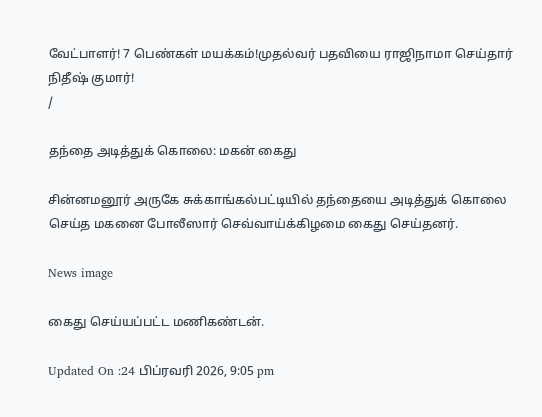வேட்பாளர்! 7 பெண்கள் மயக்கம்!முதல்வர் பதவியை ராஜிநாமா செய்தார் நிதீஷ் குமார்!
/

தந்தை அடித்துக் கொலை: மகன் கைது

சின்னமனூர் அருகே சுக்காங்கல்பட்டியில் தந்தையை அடித்துக் கொலை செய்த மகனை போலீஸார் செவ்வாய்க்கிழமை கைது செய்தனர்.

News image

கைது செய்யப்பட்ட மணிகண்டன்.

Updated On :24 பிப்ரவரி 2026, 9:05 pm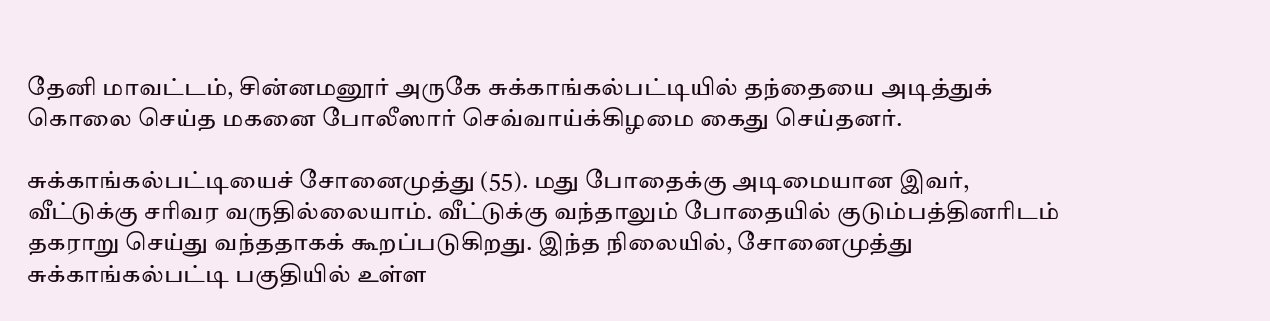தேனி மாவட்டம், சின்னமனூர் அருகே சுக்காங்கல்பட்டியில் தந்தையை அடித்துக் கொலை செய்த மகனை போலீஸார் செவ்வாய்க்கிழமை கைது செய்தனர்.

சுக்காங்கல்பட்டியைச் சோனைமுத்து (55). மது போதைக்கு அடிமையான இவர், வீட்டுக்கு சரிவர வருதில்லையாம். வீட்டுக்கு வந்தாலும் போதையில் குடும்பத்தினரிடம் தகராறு செய்து வந்ததாகக் கூறப்படுகிறது. இந்த நிலையில், சோனைமுத்து சுக்காங்கல்பட்டி பகுதியில் உள்ள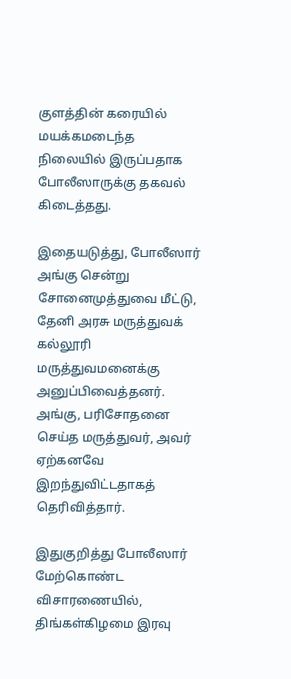குளத்தின் கரையில் மயக்கமடைந்த நிலையில் இருப்பதாக போலீஸாருக்கு தகவல் கிடைத்தது.

இதையடுத்து, போலீஸார் அங்கு சென்று சோனைமுத்துவை மீட்டு, தேனி அரசு மருத்துவக் கல்லூரி மருத்துவமனைக்கு அனுப்பிவைத்தனர். அங்கு, பரிசோதனை செய்த மருத்துவர், அவர் ஏற்கனவே இறந்துவிட்டதாகத் தெரிவித்தார்.

இதுகுறித்து போலீஸார் மேற்கொண்ட விசாரணையில், திங்கள்கிழமை இரவு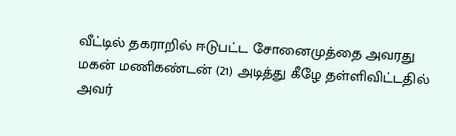வீட்டில் தகராறில் ஈடுபட்ட சோனைமுத்தை அவரது மகன் மணிகண்டன் (21) அடித்து கீழே தள்ளிவிட்டதில் அவர்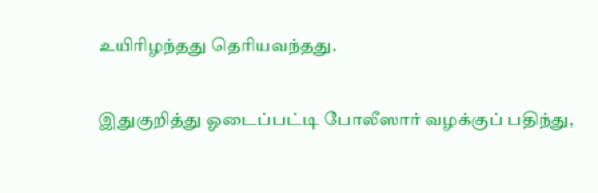உயிரிழந்தது தெரியவந்தது.

இதுகுறித்து ஓடைப்பட்டி போலீஸார் வழக்குப் பதிந்து,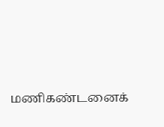மணிகண்டனைக்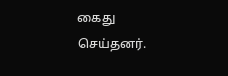கைது செய்தனர்.